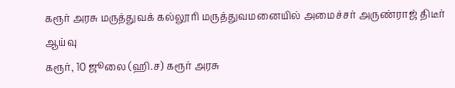கரூர் அரசு மருத்துவக் கல்லூரி மருத்துவமனையில் அமைச்சர் அருண்ராஜ் திடீர் ஆய்வு
கரூர், 10 ஜூலை (ஹி.ச) கரூர் அரசு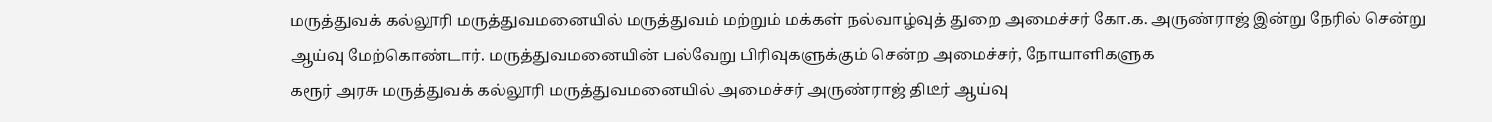மருத்துவக் கல்லூரி மருத்துவமனையில் மருத்துவம் மற்றும் மக்கள் நல்வாழ்வுத் துறை அமைச்சர் கோ.க. அருண்ராஜ் இன்று நேரில் சென்று ஆய்வு மேற்கொண்டார். மருத்துவமனையின் பல்வேறு பிரிவுகளுக்கும் சென்ற அமைச்சர், நோயாளிகளுக
கரூர் அரசு மருத்துவக் கல்லூரி மருத்துவமனையில் அமைச்சர் அருண்ராஜ் திடீர் ஆய்வு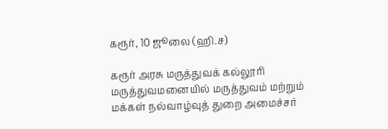கரூர், 10 ஜூலை (ஹி.ச)

கரூர் அரசு மருத்துவக் கல்லூரி மருத்துவமனையில் மருத்துவம் மற்றும் மக்கள் நல்வாழ்வுத் துறை அமைச்சர்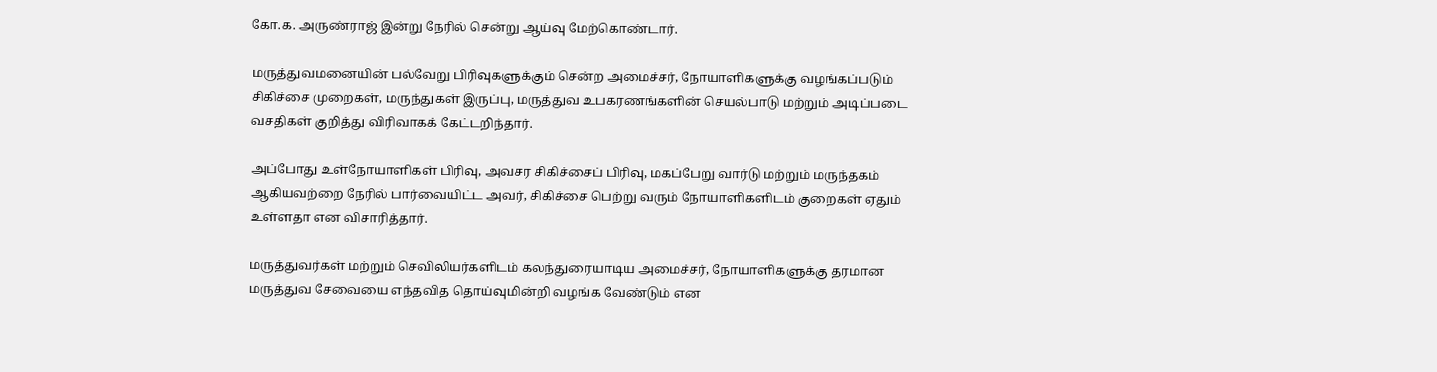கோ.க. அருண்ராஜ் இன்று நேரில் சென்று ஆய்வு மேற்கொண்டார்.

மருத்துவமனையின் பல்வேறு பிரிவுகளுக்கும் சென்ற அமைச்சர், நோயாளிகளுக்கு வழங்கப்படும் சிகிச்சை முறைகள், மருந்துகள் இருப்பு, மருத்துவ உபகரணங்களின் செயல்பாடு மற்றும் அடிப்படை வசதிகள் குறித்து விரிவாகக் கேட்டறிந்தார்.

அப்போது உள்நோயாளிகள் பிரிவு, அவசர சிகிச்சைப் பிரிவு, மகப்பேறு வார்டு மற்றும் மருந்தகம் ஆகியவற்றை நேரில் பார்வையிட்ட அவர், சிகிச்சை பெற்று வரும் நோயாளிகளிடம் குறைகள் ஏதும் உள்ளதா என விசாரித்தார்.

மருத்துவர்கள் மற்றும் செவிலியர்களிடம் கலந்துரையாடிய அமைச்சர், நோயாளிகளுக்கு தரமான மருத்துவ சேவையை எந்தவித தொய்வுமின்றி வழங்க வேண்டும் என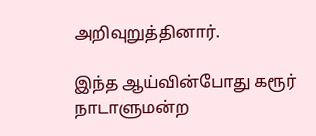அறிவுறுத்தினார்.

இந்த ஆய்வின்போது கரூர் நாடாளுமன்ற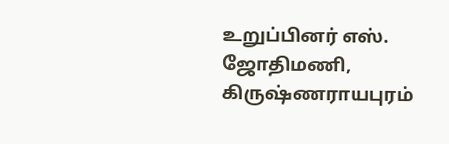உறுப்பினர் எஸ். ஜோதிமணி, கிருஷ்ணராயபுரம்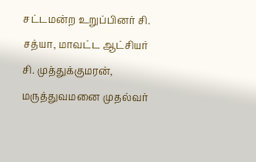சட்டமன்ற உறுப்பினர் சி. சத்யா, மாவட்ட ஆட்சியர் சி. முத்துக்குமரன், மருத்துவமனை முதல்வர்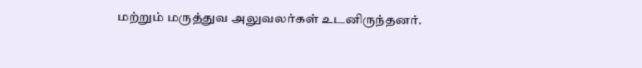மற்றும் மருத்துவ அலுவலர்கள் உடனிருந்தனர்.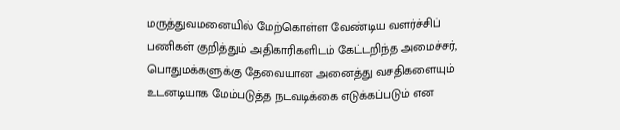மருத்துவமனையில் மேற்கொள்ள வேண்டிய வளர்ச்சிப் பணிகள் குறித்தும் அதிகாரிகளிடம் கேட்டறிந்த அமைச்சர், பொதுமக்களுக்கு தேவையான அனைத்து வசதிகளையும் உடனடியாக மேம்படுத்த நடவடிக்கை எடுக்கப்படும் என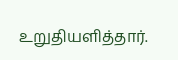உறுதியளித்தார்.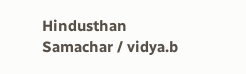Hindusthan Samachar / vidya.b